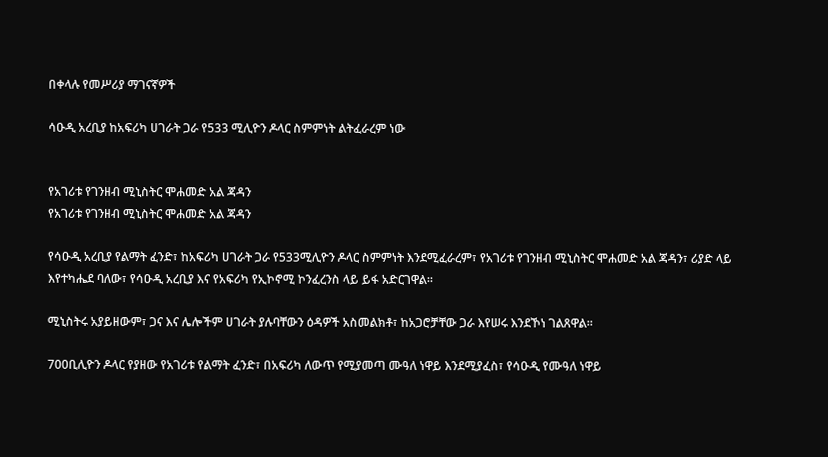በቀላሉ የመሥሪያ ማገናኛዎች

ሳዑዲ አረቢያ ከአፍሪካ ሀገራት ጋራ የ533 ሚሊዮን ዶላር ስምምነት ልትፈራረም ነው


የአገሪቱ የገንዘብ ሚኒስትር ሞሐመድ አል ጃዳን
የአገሪቱ የገንዘብ ሚኒስትር ሞሐመድ አል ጃዳን

የሳዑዲ አረቢያ የልማት ፈንድ፣ ከአፍሪካ ሀገራት ጋራ የ533ሚሊዮን ዶላር ስምምነት እንደሚፈራረም፣ የአገሪቱ የገንዘብ ሚኒስትር ሞሐመድ አል ጃዳን፣ ሪያድ ላይ እየተካሔደ ባለው፣ የሳዑዲ አረቢያ እና የአፍሪካ የኢኮኖሚ ኮንፈረንስ ላይ ይፋ አድርገዋል።

ሚኒስትሩ አያይዘውም፣ ጋና እና ሌሎችም ሀገራት ያሉባቸውን ዕዳዎች አስመልክቶ፣ ከአጋሮቻቸው ጋራ እየሠሩ እንደኾነ ገልጸዋል።

700ቢሊዮን ዶላር የያዘው የአገሪቱ የልማት ፈንድ፣ በአፍሪካ ለውጥ የሚያመጣ ሙዓለ ነዋይ እንደሚያፈስ፣ የሳዑዲ የሙዓለ ነዋይ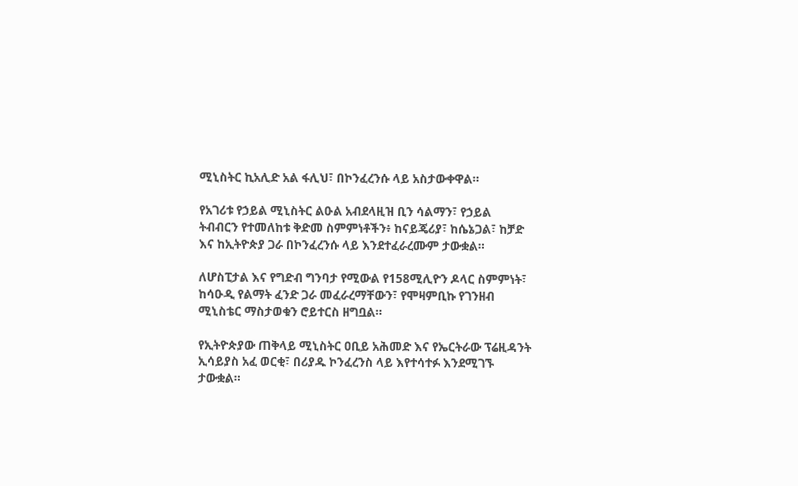ሚኒስትር ኪአሊድ አል ፋሊህ፣ በኮንፈረንሱ ላይ አስታውቀዋል።

የአገሪቱ የኃይል ሚኒስትር ልዑል አብደላዚዝ ቢን ሳልማን፣ የኃይል ትብብርን የተመለከቱ ቅድመ ስምምነቶችን፥ ከናይጄሪያ፣ ከሴኔጋል፣ ከቻድ እና ከኢትዮጵያ ጋራ በኮንፈረንሱ ላይ እንደተፈራረሙም ታውቋል።

ለሆስፒታል እና የግድብ ግንባታ የሚውል የ158ሚሊዮን ዶላር ስምምነት፣ ከሳዑዲ የልማት ፈንድ ጋራ መፈራረማቸውን፣ የሞዛምቢኩ የገንዘብ ሚኒስቴር ማስታወቁን ሮይተርስ ዘግቧል።

የኢትዮጵያው ጠቅላይ ሚኒስትር ዐቢይ አሕመድ እና የኤርትራው ፕሬዚዳንት ኢሳይያስ አፈ ወርቂ፣ በሪያዱ ኮንፈረንስ ላይ እየተሳተፉ እንደሚገኙ ታውቋል።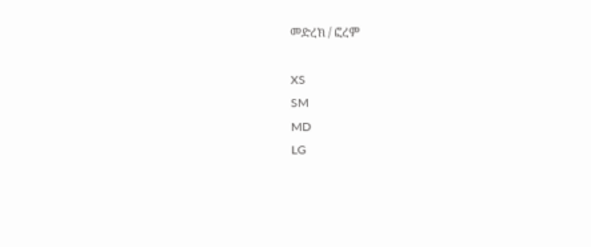መድረክ / ፎረም

XS
SM
MD
LG